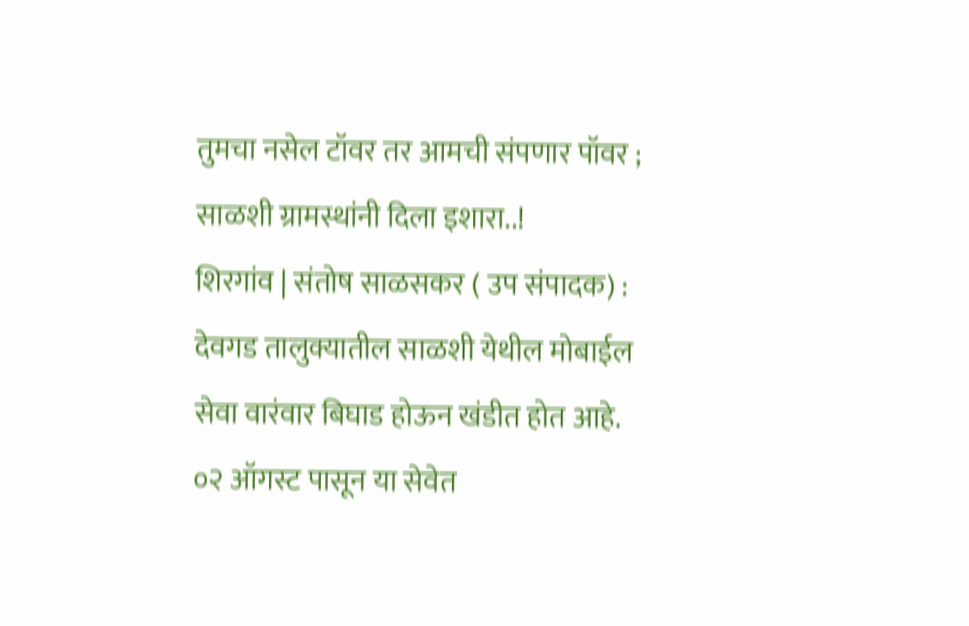तुमचा नसेल टॉवर तर आमची संपणार पॉवर ; साळशी ग्रामस्थांनी दिला इशारा..!
शिरगांव | संतोष साळसकर ( उप संपादक) :
देवगड तालुक्यातील साळशी येथील मोबाईल सेवा वारंवार बिघाड होऊन खंडीत होत आहे. ०२ ऑगस्ट पासून या सेवेत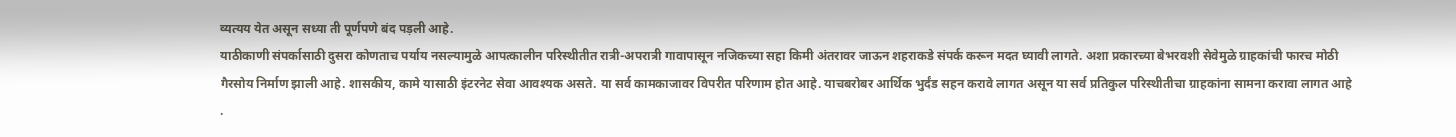व्यत्यय येत असून सध्या ती पूर्णपणे बंद पड़ली आहे.
याठीकाणी संपर्कासाठी दुसरा कोणताच पर्याय नसल्यामुळे आपत्कालीन परिस्थीतीत रात्री-अपरात्री गावापासून नजिकच्या सहा किमी अंतरावर जाऊन शहराकडे संपर्क करून मदत घ्यावी लागते. अशा प्रकारच्या बेभरवशी सेवेमुळे ग्राहकांची फारच मोठी गैरसोय निर्माण झाली आहे. शासकीय, कामे यासाठी इंटरनेट सेवा आवश्यक असते. या सर्व कामकाजावर विपरीत परिणाम होत आहे. याचबरोबर आर्थिक भुर्दंड सहन करावे लागत असून या सर्व प्रतिकुल परिस्थीतीचा ग्राहकांना सामना करावा लागत आहे .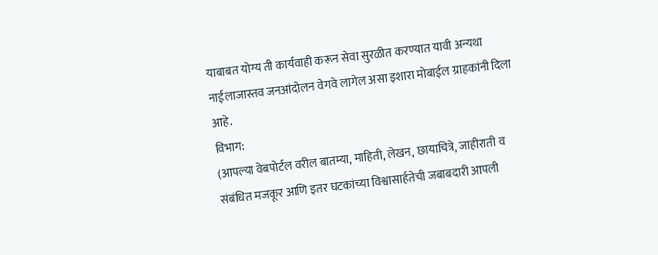याबाबत योग्य ती कार्यवाही करून सेवा सुरळीत करण्यात यावी अन्यथा नाईलाजास्तव जनआंदोलन वेगवे लागेल असा इशारा मोबाईल ग्राहकांनी दिला आहे.
विभाग:
(आपल्या वेबपोर्टल वरील बातम्या, माहिती, लेखन, छायाचित्रे, जाहीराती व संबंधित मजकूर आणि इतर घटकांच्या विश्वासार्हतेची जबाबदारी आपली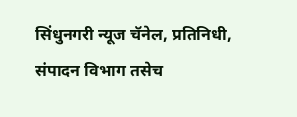सिंधुनगरी न्यूज चॅनेल, प्रतिनिधी, संपादन विभाग तसेच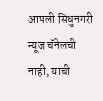आपली सिंधुनगरी न्यूज चॅनेलची नाही, याची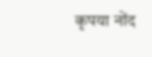कृपया नोंद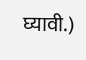घ्यावी.)